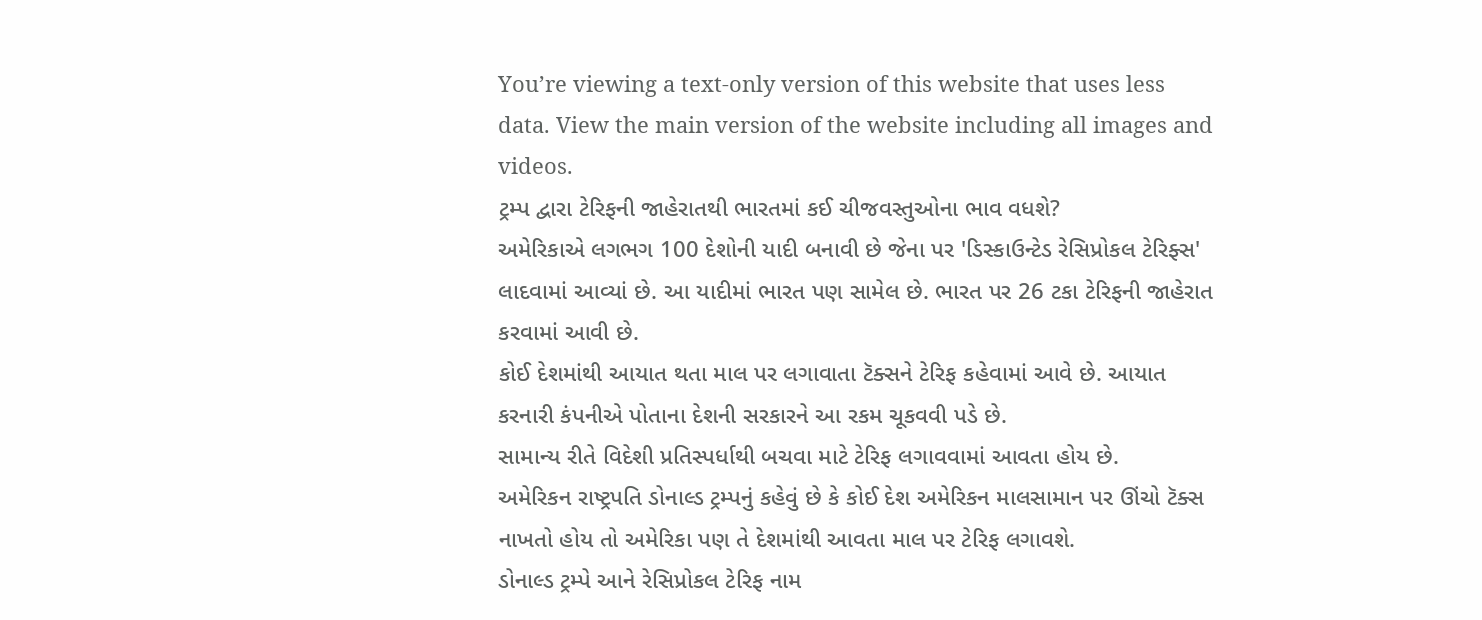You’re viewing a text-only version of this website that uses less data. View the main version of the website including all images and videos.
ટ્રમ્પ દ્વારા ટેરિફની જાહેરાતથી ભારતમાં કઈ ચીજવસ્તુઓના ભાવ વધશે?
અમેરિકાએ લગભગ 100 દેશોની યાદી બનાવી છે જેના પર 'ડિસ્કાઉન્ટેડ રેસિપ્રોકલ ટેરિફ્સ' લાદવામાં આવ્યાં છે. આ યાદીમાં ભારત પણ સામેલ છે. ભારત પર 26 ટકા ટેરિફની જાહેરાત કરવામાં આવી છે.
કોઈ દેશમાંથી આયાત થતા માલ પર લગાવાતા ટૅક્સને ટેરિફ કહેવામાં આવે છે. આયાત કરનારી કંપનીએ પોતાના દેશની સરકારને આ રકમ ચૂકવવી પડે છે.
સામાન્ય રીતે વિદેશી પ્રતિસ્પર્ધાથી બચવા માટે ટેરિફ લગાવવામાં આવતા હોય છે.
અમેરિકન રાષ્ટ્રપતિ ડોનાલ્ડ ટ્રમ્પનું કહેવું છે કે કોઈ દેશ અમેરિકન માલસામાન પર ઊંચો ટૅક્સ નાખતો હોય તો અમેરિકા પણ તે દેશમાંથી આવતા માલ પર ટેરિફ લગાવશે.
ડોનાલ્ડ ટ્રમ્પે આને રેસિપ્રોકલ ટેરિફ નામ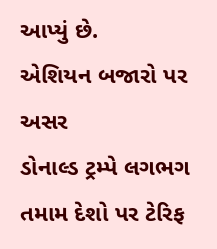આપ્યું છે.
એશિયન બજારો પર અસર
ડોનાલ્ડ ટ્રમ્પે લગભગ તમામ દેશો પર ટેરિફ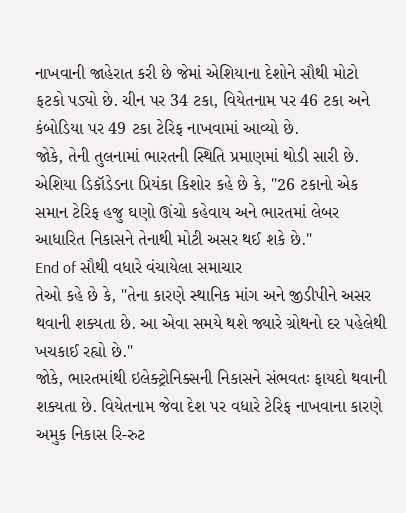નાખવાની જાહેરાત કરી છે જેમાં એશિયાના દેશોને સૌથી મોટો ફટકો પડ્યો છે. ચીન પર 34 ટકા, વિયેતનામ પર 46 ટકા અને કંબોડિયા પર 49 ટકા ટેરિફ નાખવામાં આવ્યો છે.
જોકે, તેની તુલનામાં ભારતની સ્થિતિ પ્રમાણમાં થોડી સારી છે.
એશિયા ડિકૉડેડના પ્રિયંકા કિશોર કહે છે કે, "26 ટકાનો એક સમાન ટેરિફ હજુ ઘણો ઊંચો કહેવાય અને ભારતમાં લેબર આધારિત નિકાસને તેનાથી મોટી અસર થઈ શકે છે."
End of સૌથી વધારે વંચાયેલા સમાચાર
તેઓ કહે છે કે, "તેના કારણે સ્થાનિક માંગ અને જીડીપીને અસર થવાની શક્યતા છે. આ એવા સમયે થશે જ્યારે ગ્રોથનો દર પહેલેથી ખચકાઈ રહ્યો છે."
જોકે, ભારતમાંથી ઇલેક્ટ્રોનિક્સની નિકાસને સંભવતઃ ફાયદો થવાની શક્યતા છે. વિયેતનામ જેવા દેશ પર વધારે ટેરિફ નાખવાના કારણે અમુક નિકાસ રિ-રુટ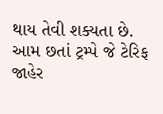થાય તેવી શક્યતા છે.
આમ છતાં ટ્રમ્પે જે ટેરિફ જાહેર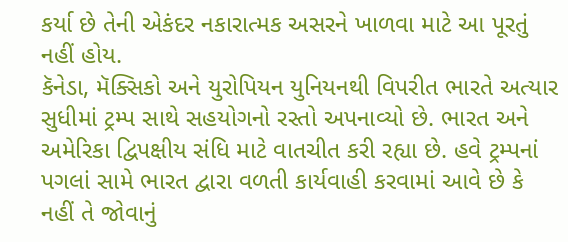કર્યા છે તેની એકંદર નકારાત્મક અસરને ખાળવા માટે આ પૂરતું નહીં હોય.
કૅનેડા, મૅક્સિકો અને યુરોપિયન યુનિયનથી વિપરીત ભારતે અત્યાર સુધીમાં ટ્રમ્પ સાથે સહયોગનો રસ્તો અપનાવ્યો છે. ભારત અને અમેરિકા દ્વિપક્ષીય સંધિ માટે વાતચીત કરી રહ્યા છે. હવે ટ્રમ્પનાં પગલાં સામે ભારત દ્વારા વળતી કાર્યવાહી કરવામાં આવે છે કે નહીં તે જોવાનું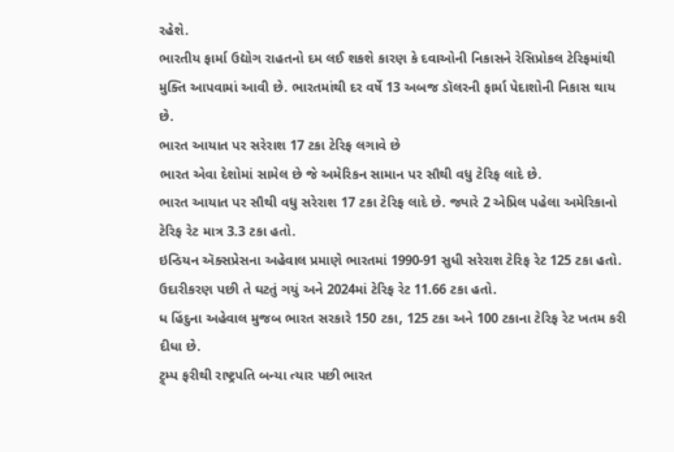રહેશે.
ભારતીય ફાર્મા ઉદ્યોગ રાહતનો દમ લઈ શકશે કારણ કે દવાઓની નિકાસને રેસિપ્રોકલ ટેરિફમાંથી મુક્તિ આપવામાં આવી છે. ભારતમાંથી દર વર્ષે 13 અબજ ડૉલરની ફાર્મા પેદાશોની નિકાસ થાય છે.
ભારત આયાત પર સરેરાશ 17 ટકા ટેરિફ લગાવે છે
ભારત એવા દેશોમાં સામેલ છે જે અમેરિકન સામાન પર સૌથી વધુ ટેરિફ લાદે છે.
ભારત આયાત પર સૌથી વધુ સરેરાશ 17 ટકા ટેરિફ લાદે છે. જ્યારે 2 એપ્રિલ પહેલા અમેરિકાનો ટેરિફ રેટ માત્ર 3.3 ટકા હતો.
ઇન્ડિયન ઍક્સપ્રેસના અહેવાલ પ્રમાણે ભારતમાં 1990-91 સુધી સરેરાશ ટેરિફ રેટ 125 ટકા હતો. ઉદારીકરણ પછી તે ઘટતું ગયું અને 2024માં ટેરિફ રેટ 11.66 ટકા હતો.
ધ હિંદુના અહેવાલ મુજબ ભારત સરકારે 150 ટકા, 125 ટકા અને 100 ટકાના ટેરિફ રેટ ખતમ કરી દીધા છે.
ટ્ર્મ્પ ફરીથી રાષ્ટ્રપતિ બન્યા ત્યાર પછી ભારત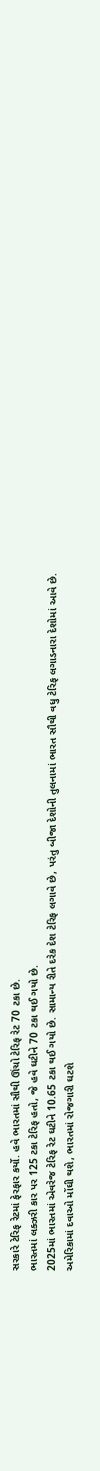સરકારે ટેરિફ રેટમાં ફેરફાર કર્યો. હવે ભારતમાં સૌથી ઊંચો ટેરિફ રેટ 70 ટકા છે.
ભારતમાં લક્ઝરી કાર પર 125 ટકા ટેરિફ હતો, જે હવે ઘટીને 70 ટકા થઈ ગયો છે.
2025માં ભારતમાં એવરેજ ટેરિફ રેટ ઘટીને 10.65 ટકા થઈ ગયો છે. સામાન્ય રીતે દરેક દેશ ટેરિફ લગાવે છે, પરંતુ બીજા દેશોની તુલનામાં ભારત સૌથી વધુ ટેરિફ લગાડનારા દેશોમાં આવે છે.
અમેરિકામાં દવાઓ મોંઘી થશે, ભારતમાં રોજગારી ઘટશે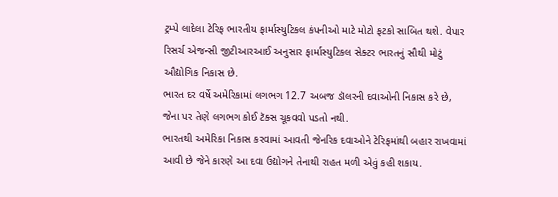ટ્રમ્પે લાદેલા ટેરિફ ભારતીય ફાર્માસ્યુટિકલ કંપનીઓ માટે મોટો ફટકો સાબિત થશે. વેપાર રિસર્ચ એજન્સી જીટીઆરઆઈ અનુસાર ફાર્માસ્યુટિકલ સેક્ટર ભારતનું સૌથી મોટું ઔદ્યોગિક નિકાસ છે.
ભારત દર વર્ષે અમેરિકામાં લગભગ 12.7 અબજ ડૉલરની દવાઓની નિકાસ કરે છે, જેના પર તેણે લગભગ કોઈ ટૅક્સ ચૂકવવો પડતો નથી.
ભારતથી અમેરિકા નિકાસ કરવામાં આવતી જેનરિક દવાઓને ટેરિફમાંથી બહાર રાખવામાં આવી છે જેને કારણે આ દવા ઉદ્યોગને તેનાથી રાહત મળી એવું કહી શકાય.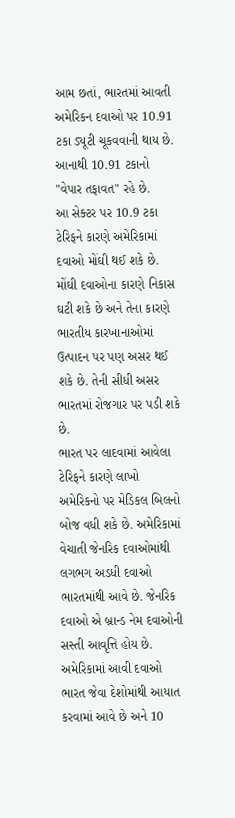આમ છતાં, ભારતમાં આવતી અમેરિકન દવાઓ પર 10.91 ટકા ડ્યૂટી ચૂકવવાની થાય છે. આનાથી 10.91 ટકાનો "વેપાર તફાવત" રહે છે.
આ સેક્ટર પર 10.9 ટકા ટેરિફને કારણે અમેરિકામાં દવાઓ મોંઘી થઈ શકે છે. મોંઘી દવાઓના કારણે નિકાસ ઘટી શકે છે અને તેના કારણે ભારતીય કારખાનાઓમાં ઉત્પાદન પર પણ અસર થઈ શકે છે. તેની સીધી અસર ભારતમાં રોજગાર પર પડી શકે છે.
ભારત પર લાદવામાં આવેલા ટેરિફને કારણે લાખો અમેરિકનો પર મેડિકલ બિલનો બોજ વધી શકે છે. અમેરિકામાં વેચાતી જેનરિક દવાઓમાંથી લગભગ અડધી દવાઓ ભારતમાંથી આવે છે. જેનરિક દવાઓ એ બ્રાન્ડ નેમ દવાઓની સસ્તી આવૃત્તિ હોય છે.
અમેરિકામાં આવી દવાઓ ભારત જેવા દેશોમાંથી આયાત કરવામાં આવે છે અને 10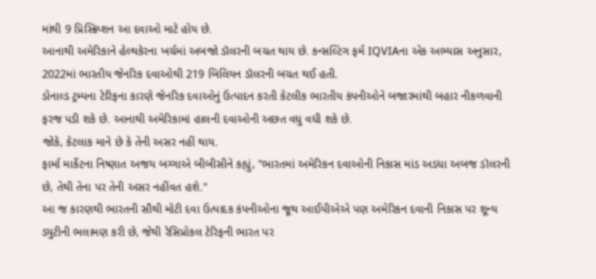માંથી 9 પ્રિસ્ક્રિપ્શન આ દવાઓ માટે હોય છે.
આનાથી અમેરિકાને હેલ્થકેરના ખર્ચમાં અબજો ડૉલરની બચત થાય છે. કન્સલ્ટિંગ ફર્મ IQVIAના એક અભ્યાસ અનુસાર, 2022માં ભારતીય જેનરિક દવાઓથી 219 બિલિયન ડૉલરની બચત થઈ હતી.
ડોનાલ્ડ ટ્રમ્પના ટેરિફના કારણે જેનરિક દવાઓનું ઉત્પાદન કરતી કેટલીક ભારતીય કંપનીઓને બજારમાંથી બહાર નીકળવાની ફરજ પડી શકે છે. આનાથી અમેરિકામાં હાલની દવાઓની અછત વધુ વધી શકે છે.
જોકે, કેટલાક માને છે કે તેની અસર નહીં થાય.
ફાર્મા માર્કેટના નિષ્ણાત અજય બગ્ગાએ બીબીસીને કહ્યું, "ભારતમાં અમેરિકન દવાઓની નિકાસ માંડ અડધા અબજ ડૉલરની છે, તેથી તેના પર તેની અસર નહીંવત હશે."
આ જ કારણથી ભારતની સૌથી મોટી દવા ઉત્પાદક કંપનીઓના જૂથ આઈપીએએ પણ અમેરિકન દવાની નિકાસ પર શૂન્ય ડ્યુટીની ભલામણ કરી છે, જેથી રેસિપ્રોકલ ટેરિફની ભારત પર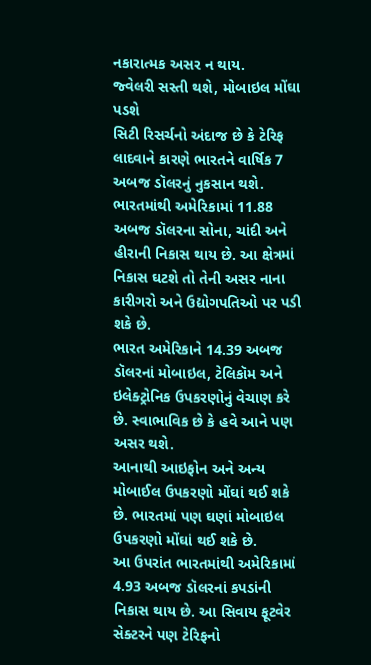નકારાત્મક અસર ન થાય.
જ્વેલરી સસ્તી થશે, મોબાઇલ મોંઘા પડશે
સિટી રિસર્ચનો અંદાજ છે કે ટેરિફ લાદવાને કારણે ભારતને વાર્ષિક 7 અબજ ડૉલરનું નુકસાન થશે.
ભારતમાંથી અમેરિકામાં 11.88 અબજ ડૉલરના સોના, ચાંદી અને હીરાની નિકાસ થાય છે. આ ક્ષેત્રમાં નિકાસ ઘટશે તો તેની અસર નાના કારીગરો અને ઉદ્યોગપતિઓ પર પડી શકે છે.
ભારત અમેરિકાને 14.39 અબજ ડૉલરનાં મોબાઇલ, ટેલિકૉમ અને ઇલેક્ટ્રોનિક ઉપકરણોનું વેચાણ કરે છે. સ્વાભાવિક છે કે હવે આને પણ અસર થશે.
આનાથી આઇફોન અને અન્ય મોબાઈલ ઉપકરણો મોંઘાં થઈ શકે છે. ભારતમાં પણ ઘણાં મોબાઇલ ઉપકરણો મોંઘાં થઈ શકે છે.
આ ઉપરાંત ભારતમાંથી અમેરિકામાં 4.93 અબજ ડૉલરનાં કપડાંની નિકાસ થાય છે. આ સિવાય ફૂટવેર સેક્ટરને પણ ટેરિફનો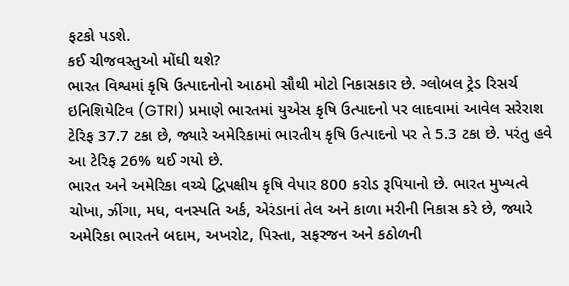ફટકો પડશે.
કઈ ચીજવસ્તુઓ મોંઘી થશે?
ભારત વિશ્વમાં કૃષિ ઉત્પાદનોનો આઠમો સૌથી મોટો નિકાસકાર છે. ગ્લોબલ ટ્રેડ રિસર્ચ ઇનિશિયેટિવ (GTRI) પ્રમાણે ભારતમાં યુએસ કૃષિ ઉત્પાદનો પર લાદવામાં આવેલ સરેરાશ ટેરિફ 37.7 ટકા છે, જ્યારે અમેરિકામાં ભારતીય કૃષિ ઉત્પાદનો પર તે 5.3 ટકા છે. પરંતુ હવે આ ટેરિફ 26% થઈ ગયો છે.
ભારત અને અમેરિકા વચ્ચે દ્વિપક્ષીય કૃષિ વેપાર 800 કરોડ રૂપિયાનો છે. ભારત મુખ્યત્વે ચોખા, ઝીંગા, મધ, વનસ્પતિ અર્ક, એરંડાનાં તેલ અને કાળા મરીની નિકાસ કરે છે, જ્યારે અમેરિકા ભારતને બદામ, અખરોટ, પિસ્તા, સફરજન અને કઠોળની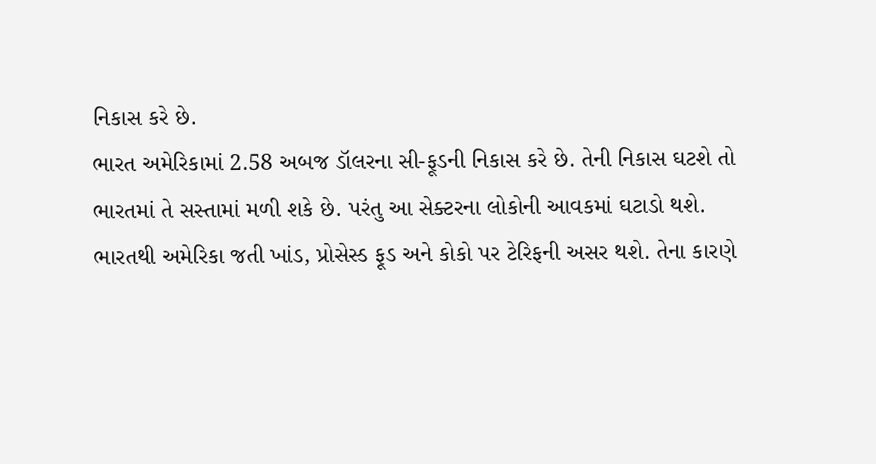નિકાસ કરે છે.
ભારત અમેરિકામાં 2.58 અબજ ડૉલરના સી-ફૂડની નિકાસ કરે છે. તેની નિકાસ ઘટશે તો ભારતમાં તે સસ્તામાં મળી શકે છે. પરંતુ આ સેક્ટરના લોકોની આવકમાં ઘટાડો થશે.
ભારતથી અમેરિકા જતી ખાંડ, પ્રોસેસ્ડ ફૂડ અને કોકો પર ટેરિફની અસર થશે. તેના કારણે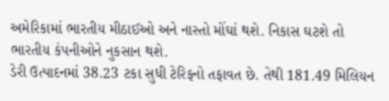અમેરિકામાં ભારતીય મીઠાઈઓ અને નાસ્તો મોંઘાં થશે. નિકાસ ઘટશે તો ભારતીય કંપનીઓને નુકસાન થશે.
ડેરી ઉત્પાદનમાં 38.23 ટકા સુધી ટેરિફનો તફાવત છે. તેથી 181.49 મિલિયન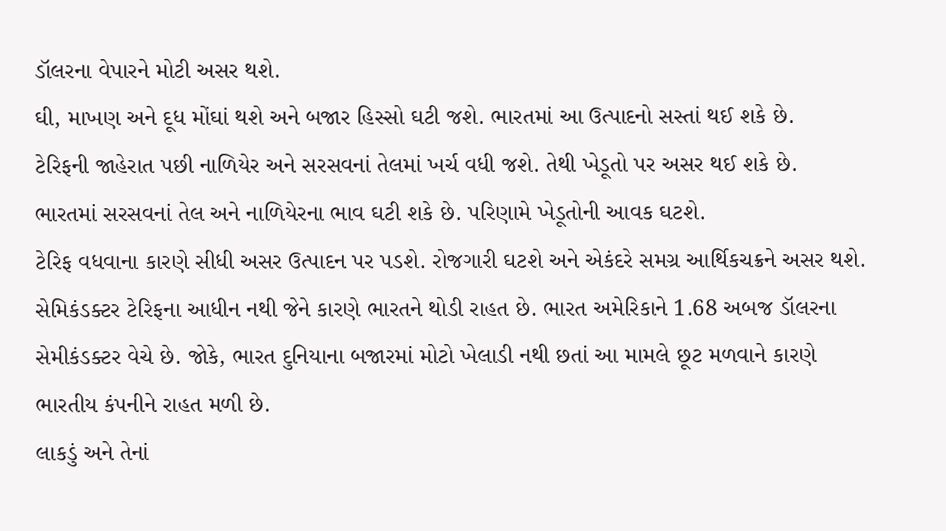ડૉલરના વેપારને મોટી અસર થશે.
ઘી, માખણ અને દૂધ મોંઘાં થશે અને બજાર હિસ્સો ઘટી જશે. ભારતમાં આ ઉત્પાદનો સસ્તાં થઈ શકે છે.
ટેરિફની જાહેરાત પછી નાળિયેર અને સરસવનાં તેલમાં ખર્ચ વધી જશે. તેથી ખેડૂતો પર અસર થઈ શકે છે.
ભારતમાં સરસવનાં તેલ અને નાળિયેરના ભાવ ઘટી શકે છે. પરિણામે ખેડૂતોની આવક ઘટશે.
ટેરિફ વધવાના કારણે સીધી અસર ઉત્પાદન પર પડશે. રોજગારી ઘટશે અને એકંદરે સમગ્ર આર્થિકચક્રને અસર થશે.
સેમિકંડક્ટર ટેરિફના આધીન નથી જેને કારણે ભારતને થોડી રાહત છે. ભારત અમેરિકાને 1.68 અબજ ડૉલરના સેમીકંડક્ટર વેચે છે. જોકે, ભારત દુનિયાના બજારમાં મોટો ખેલાડી નથી છતાં આ મામલે છૂટ મળવાને કારણે ભારતીય કંપનીને રાહત મળી છે.
લાકડું અને તેનાં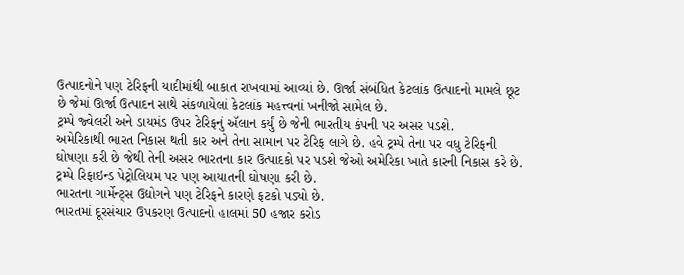ઉત્પાદનોને પણ ટેરિફની યાદીમાંથી બાકાત રાખવામાં આવ્યાં છે. ઊર્જા સંબંધિત કેટલાંક ઉત્પાદનો મામલે છૂટ છે જેમાં ઊર્જા ઉત્પાદન સાથે સંકળાયેલાં કેટલાંક મહત્ત્વનાં ખનીજો સામેલ છે.
ટ્રમ્પે જ્વેલરી અને ડાયમંડ ઉપર ટેરિફનું ઍલાન કર્યું છે જેની ભારતીય કંપની પર અસર પડશે.
અમેરિકાથી ભારત નિકાસ થતી કાર અને તેના સામાન પર ટેરિફ લાગે છે. હવે ટ્રમ્પે તેના પર વધુ ટેરિફની ઘોષણા કરી છે જેથી તેની અસર ભારતના કાર ઉત્પાદકો પર પડશે જેઓ અમેરિકા ખાતે કારની નિકાસ કરે છે.
ટ્રમ્પે રિફાઇન્ડ પેટ્રોલિયમ પર પણ આયાતની ઘોષણા કરી છે.
ભારતના ગાર્મેન્ટ્સ ઉદ્યોગને પણ ટેરિફને કારણે ફટકો પડ્યો છે.
ભારતમાં દૂરસંચાર ઉપકરણ ઉત્પાદનો હાલમાં 50 હજાર કરોડ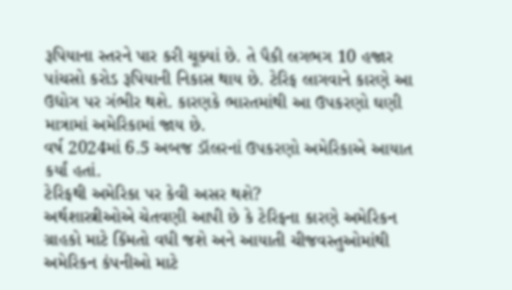રૂપિયાના સ્તરને પાર કરી ચૂક્યાં છે. તે પૈકી લગભગ 10 હજાર પાંચસો કરોડ રૂપિયાની નિકાસ થાય છે. ટેરિફ લાગવાને કારણે આ ઉદ્યોગ પર ગંભીર થશે. કારણકે ભારતમાંથી આ ઉપકરણો ઘણી માત્રામાં અમેરિકામાં જાય છે.
વર્ષ 2024માં 6.5 અબજ ડૉલરનાં ઉપકરણો અમેરિકાએ આયાત કર્યાં હતાં.
ટેરિફથી અમેરિકા પર કેવી અસર થશે?
અર્થશાસ્ત્રીઓએ ચેતવણી આપી છે કે ટેરિફના કારણે અમેરિકન ગ્રાહકો માટે કિંમતો વધી જશે અને આયાતી ચીજવસ્તુઓમાંથી અમેરિકન કંપનીઓ માટે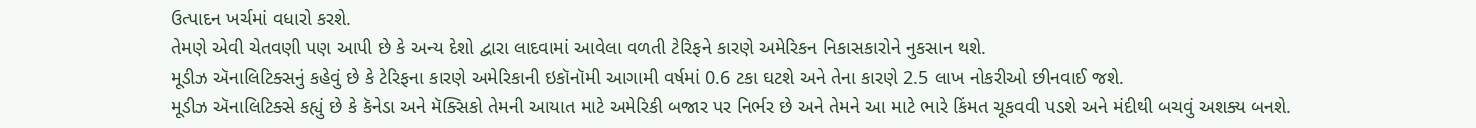ઉત્પાદન ખર્ચમાં વધારો કરશે.
તેમણે એવી ચેતવણી પણ આપી છે કે અન્ય દેશો દ્વારા લાદવામાં આવેલા વળતી ટેરિફને કારણે અમેરિકન નિકાસકારોને નુકસાન થશે.
મૂડીઝ ઍનાલિટિક્સનું કહેવું છે કે ટેરિફના કારણે અમેરિકાની ઇકૉનૉમી આગામી વર્ષમાં 0.6 ટકા ઘટશે અને તેના કારણે 2.5 લાખ નોકરીઓ છીનવાઈ જશે.
મૂડીઝ ઍનાલિટિક્સે કહ્યું છે કે કૅનેડા અને મૅક્સિકો તેમની આયાત માટે અમેરિકી બજાર પર નિર્ભર છે અને તેમને આ માટે ભારે કિંમત ચૂકવવી પડશે અને મંદીથી બચવું અશક્ય બનશે.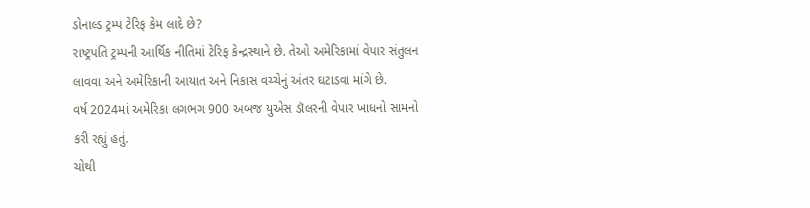ડોનાલ્ડ ટ્રમ્પ ટેરિફ કેમ લાદે છે?
રાષ્ટ્રપતિ ટ્રમ્પની આર્થિક નીતિમાં ટેરિફ કેન્દ્રસ્થાને છે. તેઓ અમેરિકામાં વેપાર સંતુલન લાવવા અને અમેરિકાની આયાત અને નિકાસ વચ્ચેનું અંતર ઘટાડવા માંગે છે.
વર્ષ 2024માં અમેરિકા લગભગ 900 અબજ યુએસ ડૉલરની વેપાર ખાધનો સામનો કરી રહ્યું હતું.
ચોથી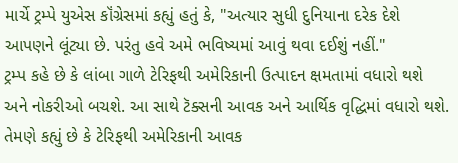માર્ચે ટ્રમ્પે યુએસ કૉંગ્રેસમાં કહ્યું હતું કે, "અત્યાર સુધી દુનિયાના દરેક દેશે આપણને લૂંટ્યા છે. પરંતુ હવે અમે ભવિષ્યમાં આવું થવા દઈશું નહીં."
ટ્રમ્પ કહે છે કે લાંબા ગાળે ટેરિફથી અમેરિકાની ઉત્પાદન ક્ષમતામાં વધારો થશે અને નોકરીઓ બચશે. આ સાથે ટૅક્સની આવક અને આર્થિક વૃદ્ધિમાં વધારો થશે.
તેમણે કહ્યું છે કે ટેરિફથી અમેરિકાની આવક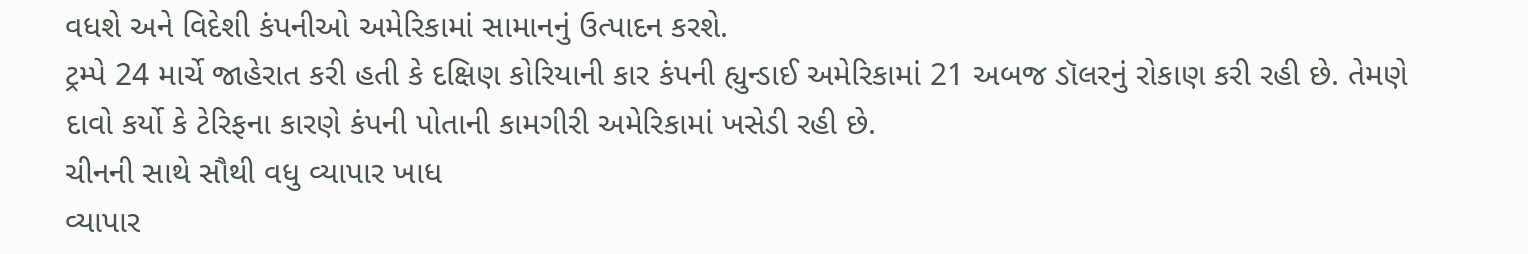વધશે અને વિદેશી કંપનીઓ અમેરિકામાં સામાનનું ઉત્પાદન કરશે.
ટ્રમ્પે 24 માર્ચે જાહેરાત કરી હતી કે દક્ષિણ કોરિયાની કાર કંપની હ્યુન્ડાઈ અમેરિકામાં 21 અબજ ડૉલરનું રોકાણ કરી રહી છે. તેમણે દાવો કર્યો કે ટેરિફના કારણે કંપની પોતાની કામગીરી અમેરિકામાં ખસેડી રહી છે.
ચીનની સાથે સૌથી વધુ વ્યાપાર ખાધ
વ્યાપાર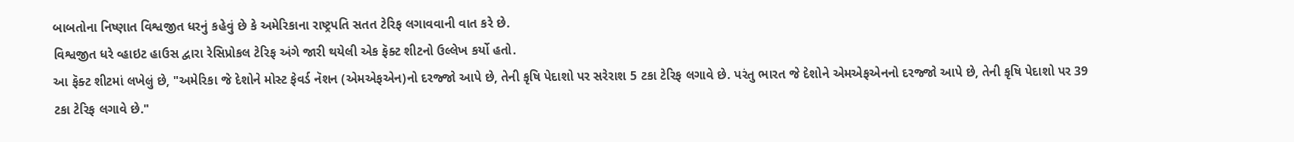બાબતોના નિષ્ણાત વિશ્વજીત ધરનું કહેવું છે કે અમેરિકાના રાષ્ટ્રપતિ સતત ટેરિફ લગાવવાની વાત કરે છે.
વિશ્વજીત ધરે વ્હાઇટ હાઉસ દ્વારા રેસિપ્રોકલ ટેરિફ અંગે જારી થયેલી એક ફૅક્ટ શીટનો ઉલ્લેખ કર્યો હતો.
આ ફૅક્ટ શીટમાં લખેલું છે, "અમેરિકા જે દેશોને મોસ્ટ ફેવર્ડ નૅશન (એમએફએન)નો દરજ્જો આપે છે, તેની કૃષિ પેદાશો પર સરેરાશ 5 ટકા ટેરિફ લગાવે છે. પરંતુ ભારત જે દેશોને એમએફએનનો દરજ્જો આપે છે, તેની કૃષિ પેદાશો પર 39 ટકા ટેરિફ લગાવે છે."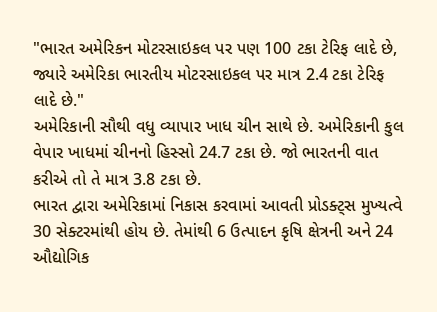"ભારત અમેરિકન મોટરસાઇકલ પર પણ 100 ટકા ટેરિફ લાદે છે, જ્યારે અમેરિકા ભારતીય મોટરસાઇકલ પર માત્ર 2.4 ટકા ટેરિફ લાદે છે."
અમેરિકાની સૌથી વધુ વ્યાપાર ખાધ ચીન સાથે છે. અમેરિકાની કુલ વેપાર ખાધમાં ચીનનો હિસ્સો 24.7 ટકા છે. જો ભારતની વાત કરીએ તો તે માત્ર 3.8 ટકા છે.
ભારત દ્વારા અમેરિકામાં નિકાસ કરવામાં આવતી પ્રોડક્ટ્સ મુખ્યત્વે 30 સેક્ટરમાંથી હોય છે. તેમાંથી 6 ઉત્પાદન કૃષિ ક્ષેત્રની અને 24 ઔદ્યોગિક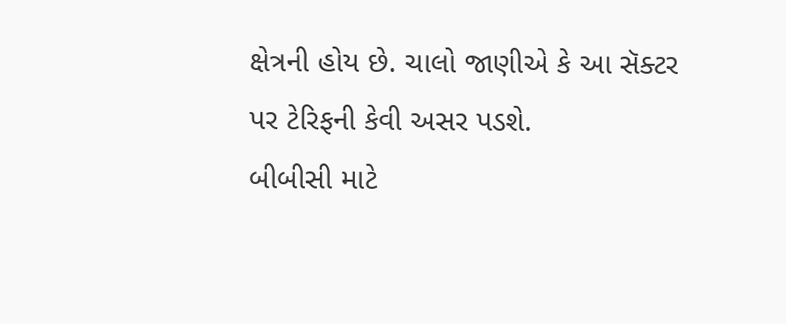ક્ષેત્રની હોય છે. ચાલો જાણીએ કે આ સૅક્ટર પર ટેરિફની કેવી અસર પડશે.
બીબીસી માટે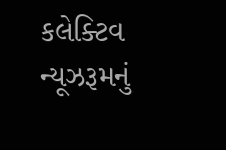કલેક્ટિવ ન્યૂઝરૂમનું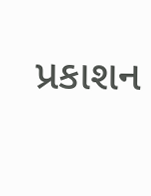પ્રકાશન